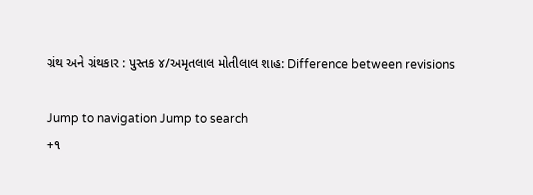ગ્રંથ અને ગ્રંથકાર : પુસ્તક ૪/અમૃતલાલ મોતીલાલ શાહ: Difference between revisions

Jump to navigation Jump to search
+૧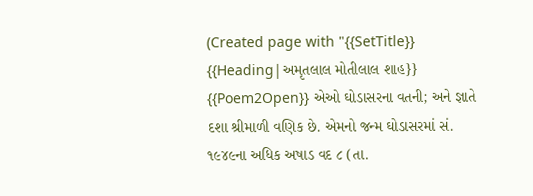(Created page with "{{SetTitle}} {{Heading|અમૃતલાલ મોતીલાલ શાહ}} {{Poem2Open}} એઓ ઘોડાસરના વતની; અને જ્ઞાતે દશા શ્રીમાળી વણિક છે. એમનો જન્મ ઘોડાસરમાં સં. ૧૯૪૯ના અધિક અષાડ વદ ૮ (તા.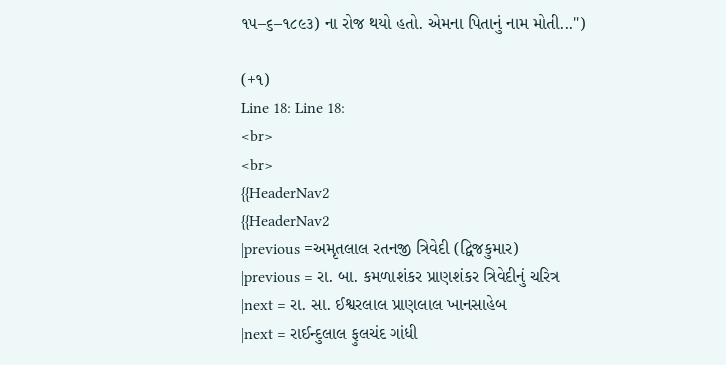૧૫–૬–૧૮૯૩) ના રોજ થયો હતો. એમના પિતાનું નામ મોતી...")

(+૧)
Line 18: Line 18:
<br>
<br>
{{HeaderNav2
{{HeaderNav2
|previous =અમૃતલાલ રતનજી ત્રિવેદી (દ્વિજકુમાર)
|previous = રા. બા. કમળાશંકર પ્રાણશંકર ત્રિવેદીનું ચરિત્ર
|next = રા. સા. ઈશ્વરલાલ પ્રાણલાલ ખાનસાહેબ
|next = રાઈન્દુલાલ ફુલચંદ ગાંધી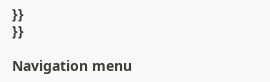}}
}}

Navigation menu